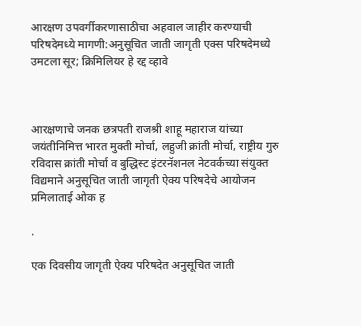आरक्षण उपवर्गीकरणासाठीचा अहवाल जाहीर करण्याची परिषदेमध्ये मागणी:अनुसूचित जाती जागृती एक्स परिषदेमध्ये उमटला सूर; क्रिमिलियर हे रद्द व्हावे



आरक्षणाचे जनक छत्रपती राजश्री शाहू महाराज यांच्या जयंतीनिमित्त भारत मुक्ती मोर्चा, लहुजी क्रांती मोर्चा, राष्ट्रीय गुरु रविदास क्रांती मोर्चा व बुद्धिस्ट इंटरनॅशनल नेटवर्कच्या संयुक्त विद्यमाने अनुसूचित जाती जागृती ऐक्य परिषदेचे आयोजन प्रमिलाताई ओक ह

.

एक दिवसीय जागृती ऐक्य परिषदेत अनुसूचित जाती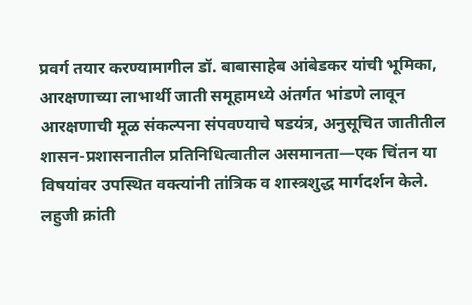प्रवर्ग तयार करण्यामागील डॉ. बाबासाहेब आंबेडकर यांची भूमिका, आरक्षणाच्या लाभार्थी जाती समूहामध्ये अंतर्गत भांडणे लावून आरक्षणाची मूळ संकल्पना संपवण्याचे षडयंत्र, अनुसूचित जातीतील शासन-प्रशासनातील प्रतिनिधित्वातील असमानता—एक चिंतन या विषयांवर उपस्थित वक्त्यांनी तांत्रिक व शास्त्रशुद्ध मार्गदर्शन केले. लहुजी क्रांती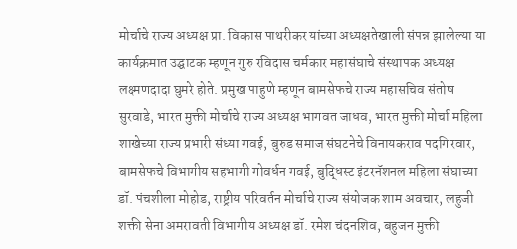मोर्चाचे राज्य अध्यक्ष प्रा. विकास पाथरीकर यांच्या अध्यक्षतेखाली संपन्न झालेल्या या कार्यक्रमात उद्घाटक म्हणून गुरु रविदास चर्मकार महासंघाचे संस्थापक अध्यक्ष लक्ष्मणदादा घुमरे होते. प्रमुख पाहुणे म्हणून बामसेफचे राज्य महासचिव संतोष सुरवाडे, भारत मुक्ती मोर्चाचे राज्य अध्यक्ष भागवत जाधव, भारत मुक्ती मोर्चा महिला शाखेच्या राज्य प्रभारी संध्या गवई, बुरुड समाज संघटनेचे विनायकराव पदगिरवार, बामसेफचे विभागीय सहभागी गोवर्धन गवई, बुद्धिस्ट इंटरनॅशनल महिला संघाच्या डॉ. पंचशीला मोहोड, राष्ट्रीय परिवर्तन मोर्चाचे राज्य संयोजक शाम अवचार, लहुजी शक्ती सेना अमरावती विभागीय अध्यक्ष डॉ. रमेश चंदनशिव, बहुजन मुक्ती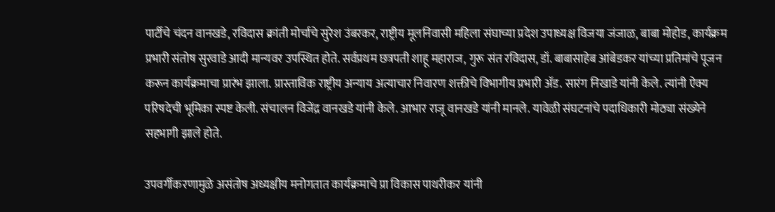पार्टीचे चंदन वानखडे, रविदास क्रांती मोर्चाचे सुरेश उंबरकर, राष्ट्रीय मूलनिवासी महिला संघाच्या प्रदेश उपाध्यक्ष विजया जंजाळ, बाबा मोहोड, कार्यक्रम प्रभारी संतोष सुरवाडे आदी मान्यवर उपस्थित होते. सर्वप्रथम छत्रपती शाहू महाराज, गुरू संत रविदास, डॉ. बाबासाहेब आंबेडकर यांच्या प्रतिमांचे पूजन करून कार्यक्रमाचा प्रारंभ झाला. प्रास्ताविक राष्ट्रीय अन्याय अत्याचार निवारण शक्तीचे विभागीय प्रभारी ॲड. सारंग निखाडे यांनी केले. त्यांनी ऐक्य परिषदेची भूमिका स्पष्ट केली. संचालन विजेंद्र वानखडे यांनी केले. आभार राजू वानखडे यांनी मानले. यावेळी संघटनांचे पदाधिकारी मोठ्या संख्येने सहभागी झाले होते.

उपवर्गीकरणामुळे असंतोष अध्यक्षीय मनोगतात कार्यक्रमाचे प्रा विकास पाथरीकर यांनी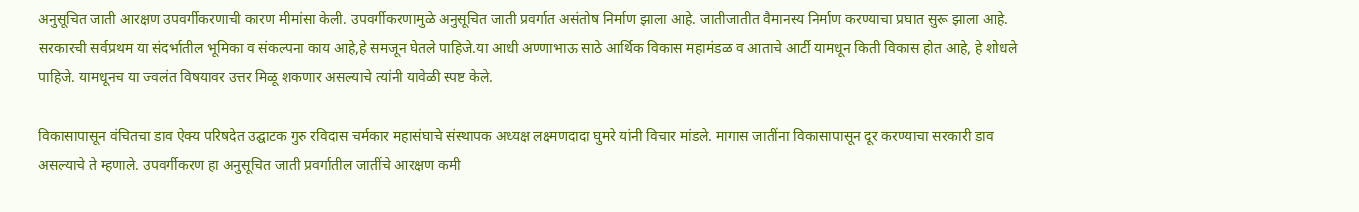अनुसूचित जाती आरक्षण उपवर्गीकरणाची कारण मीमांसा केली. उपवर्गीकरणामुळे अनुसूचित जाती प्रवर्गात असंतोष निर्माण झाला आहे. जातीजातीत वैमानस्य निर्माण करण्याचा प्रघात सुरू झाला आहे. सरकारची सर्वप्रथम या संदर्भातील भूमिका व संकल्पना काय आहे,हे समजून घेतले पाहिजे.या आधी अण्णाभाऊ साठे आर्थिक विकास महामंडळ व आताचे आर्टी यामधून किती विकास होत आहे, हे शोधले पाहिजे. यामधूनच या ज्वलंत विषयावर उत्तर मिळू शकणार असल्याचे त्यांनी यावेळी स्पष्ट केले.

विकासापासून वंचितचा डाव ऐक्य परिषदेत उद्घाटक गुरु रविदास चर्मकार महासंघाचे संस्थापक अध्यक्ष लक्ष्मणदादा घुमरे यांनी विचार मांडले. मागास जातींना विकासापासून दूर करण्याचा सरकारी डाव असल्याचे ते म्हणाले. उपवर्गीकरण हा अनुसूचित जाती प्रवर्गातील जातींचे आरक्षण कमी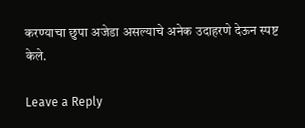करण्याचा छुपा अजेडा असल्याचे अनेक उदाहरणे देऊन स्पष्ट केले.

Leave a Reply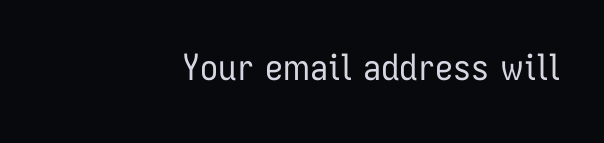Your email address will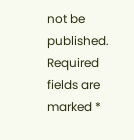not be published. Required fields are marked *